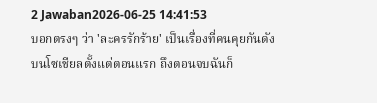2 Jawaban2026-06-25 14:41:53
บอกตรงๆ ว่า 'ละครรักร้าย' เป็นเรื่องที่คนคุยกันดังบนโซเชียลตั้งแต่ตอนแรก ถึงตอนจบฉันก็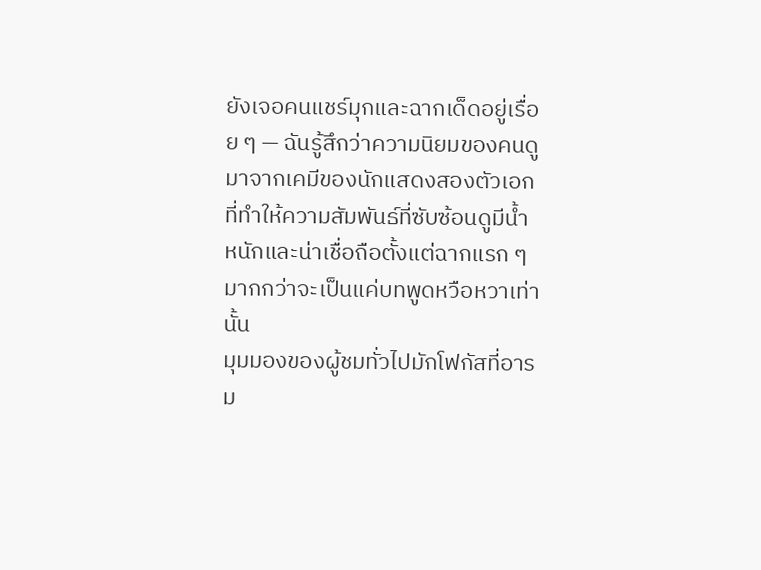ยังเจอคนแชร์มุกและฉากเด็ดอยู่เรื่อย ๆ — ฉันรู้สึกว่าความนิยมของคนดูมาจากเคมีของนักแสดงสองตัวเอกที่ทำให้ความสัมพันธ์ที่ซับซ้อนดูมีน้ำหนักและน่าเชื่อถือตั้งแต่ฉากแรก ๆ มากกว่าจะเป็นแค่บทพูดหวือหวาเท่านั้น
มุมมองของผู้ชมทั่วไปมักโฟกัสที่อารม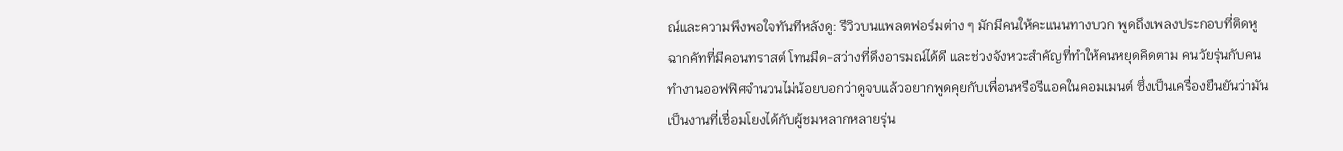ณ์และความพึงพอใจทันทีหลังดู: รีวิวบนแพลตฟอร์มต่าง ๆ มักมีคนให้คะแนนทางบวก พูดถึงเพลงประกอบที่ติดหู ฉากคัทที่มีคอนทราสต์ โทนมืด-สว่างที่ดึงอารมณ์ได้ดี และช่วงจังหวะสำคัญที่ทำให้คนหยุดคิดตาม คนวัยรุ่นกับคนทำงานออฟฟิศจำนวนไม่น้อยบอกว่าดูจบแล้วอยากพูดคุยกับเพื่อนหรือรีแอคในคอมเมนต์ ซึ่งเป็นเครื่องยืนยันว่ามันเป็นงานที่เชื่อมโยงได้กับผู้ชมหลากหลายรุ่น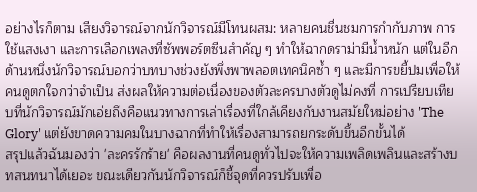อย่างไรก็ตาม เสียงวิจารณ์จากนักวิจารณ์มีโทนผสม: หลายคนชื่นชมการกำกับภาพ การใช้แสงเงา และการเลือกเพลงที่ซัพพอร์ตซีนสำคัญ ๆ ทำให้ฉากดราม่ามีน้ำหนัก แต่ในอีกด้านหนึ่งนักวิจารณ์บอกว่าบทบางช่วงยังพึ่งพาพลอตเทคนิคซ้ำ ๆ และมีการขยี้ปมเพื่อให้คนดูตกใจกว่าจำเป็น ส่งผลให้ความต่อเนื่องของตัวละครบางตัวดูไม่คงที่ การเปรียบเทียบที่นักวิจารณ์มักเอ่ยถึงคือแนวทางการเล่าเรื่องที่ใกล้เคียงกับงานสมัยใหม่อย่าง 'The Glory' แต่ยังขาดความคมในบางฉากที่ทำให้เรื่องสามารถยกระดับขึ้นอีกขั้นได้
สรุปแล้วฉันมองว่า 'ละครรักร้าย' คือผลงานที่คนดูทั่วไปจะให้ความเพลิดเพลินและสร้างบทสนทนาได้เยอะ ขณะเดียวกันนักวิจารณ์ก็ชี้จุดที่ควรปรับเพื่อ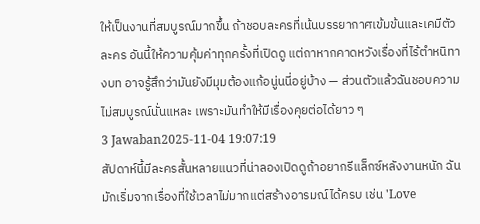ให้เป็นงานที่สมบูรณ์มากขึ้น ถ้าชอบละครที่เน้นบรรยากาศเข้มข้นและเคมีตัวละคร อันนี้ให้ความคุ้มค่าทุกครั้งที่เปิดดู แต่ถาหากคาดหวังเรื่องที่ไร้ตำหนิทางบท อาจรู้สึกว่ามันยังมีมุมต้องแก้อนู่นนี่อยู่บ้าง — ส่วนตัวแล้วฉันชอบความไม่สมบูรณ์นั่นแหละ เพราะมันทำให้มีเรื่องคุยต่อได้ยาว ๆ
3 Jawaban2025-11-04 19:07:19
สัปดาห์นี้มีละครสั้นหลายแนวที่น่าลองเปิดดูถ้าอยากรีแล็กซ์หลังงานหนัก ฉันมักเริ่มจากเรื่องที่ใช้เวลาไม่มากแต่สร้างอารมณ์ได้ครบ เช่น 'Love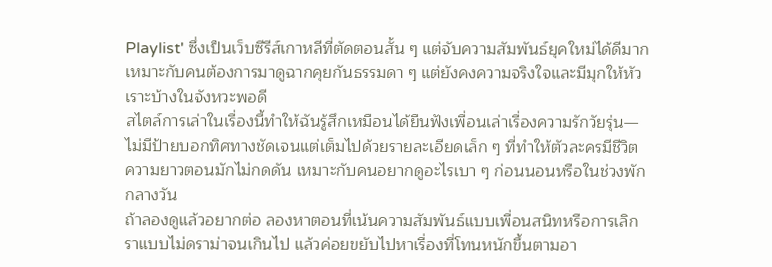Playlist' ซึ่งเป็นเว็บซีรีส์เกาหลีที่ตัดตอนสั้น ๆ แต่จับความสัมพันธ์ยุคใหม่ได้ดีมาก เหมาะกับคนต้องการมาดูฉากคุยกันธรรมดา ๆ แต่ยังคงความจริงใจและมีมุกให้หัวเราะบ้างในจังหวะพอดี
สไตล์การเล่าในเรื่องนี้ทำให้ฉันรู้สึกเหมือนได้ยืนฟังเพื่อนเล่าเรื่องความรักวัยรุ่น—ไม่มีป้ายบอกทิศทางชัดเจนแต่เต็มไปด้วยรายละเอียดเล็ก ๆ ที่ทำให้ตัวละครมีชีวิต ความยาวตอนมักไม่กดดัน เหมาะกับคนอยากดูอะไรเบา ๆ ก่อนนอนหรือในช่วงพักกลางวัน
ถ้าลองดูแล้วอยากต่อ ลองหาตอนที่เน้นความสัมพันธ์แบบเพื่อนสนิทหรือการเลิกราแบบไม่ดราม่าจนเกินไป แล้วค่อยขยับไปหาเรื่องที่โทนหนักขึ้นตามอา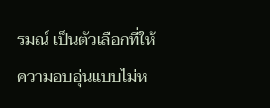รมณ์ เป็นตัวเลือกที่ให้ความอบอุ่นแบบไม่ห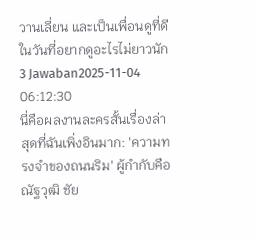วานเลี่ยน และเป็นเพื่อนดูที่ดีในวันที่อยากดูอะไรไม่ยาวนัก
3 Jawaban2025-11-04 06:12:30
นี่คือผลงานละครสั้นเรื่องล่าสุดที่ฉันเพิ่งอินมาก: 'ความทรงจำของถนนริม' ผู้กำกับคือณัฐวุฒิ ชัย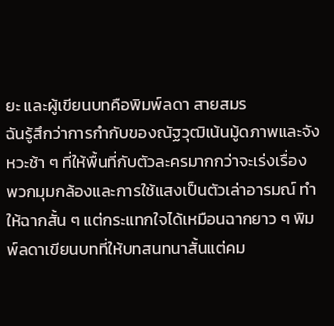ยะ และผู้เขียนบทคือพิมพ์ลดา สายสมร
ฉันรู้สึกว่าการกำกับของณัฐวุฒิเน้นมู้ดภาพและจังหวะช้า ๆ ที่ให้พื้นที่กับตัวละครมากกว่าจะเร่งเรื่อง พวกมุมกล้องและการใช้แสงเป็นตัวเล่าอารมณ์ ทำให้ฉากสั้น ๆ แต่กระแทกใจได้เหมือนฉากยาว ๆ พิมพ์ลดาเขียนบทที่ให้บทสนทนาสั้นแต่คม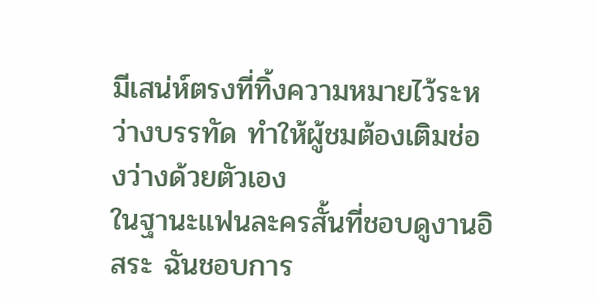มีเสน่ห์ตรงที่ทิ้งความหมายไว้ระหว่างบรรทัด ทำให้ผู้ชมต้องเติมช่องว่างด้วยตัวเอง
ในฐานะแฟนละครสั้นที่ชอบดูงานอิสระ ฉันชอบการ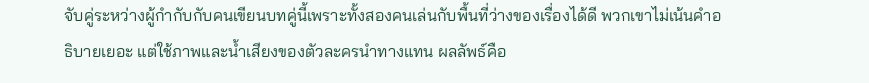จับคู่ระหว่างผู้กำกับกับคนเขียนบทคู่นี้เพราะทั้งสองคนเล่นกับพื้นที่ว่างของเรื่องได้ดี พวกเขาไม่เน้นคำอธิบายเยอะ แต่ใช้ภาพและน้ำเสียงของตัวละครนำทางแทน ผลลัพธ์คือ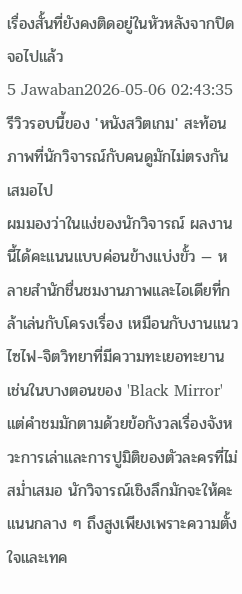เรื่องสั้นที่ยังคงติดอยู่ในหัวหลังจากปิดจอไปแล้ว
5 Jawaban2026-05-06 02:43:35
รีวิวรอบนี้ของ 'หนังสวิตเกม' สะท้อนภาพที่นักวิจารณ์กับคนดูมักไม่ตรงกันเสมอไป
ผมมองว่าในแง่ของนักวิจารณ์ ผลงานนี้ได้คะแนนแบบค่อนข้างแบ่งขั้ว — หลายสำนักชื่นชมงานภาพและไอเดียที่กล้าเล่นกับโครงเรื่อง เหมือนกับงานแนวไซไฟ-จิตวิทยาที่มีความทะเยอทะยาน เช่นในบางตอนของ 'Black Mirror' แต่คำชมมักตามด้วยข้อกังวลเรื่องจังหวะการเล่าและการปูมิติของตัวละครที่ไม่สม่ำเสมอ นักวิจารณ์เชิงลึกมักจะให้คะแนนกลาง ๆ ถึงสูงเพียงเพราะความตั้งใจและเทค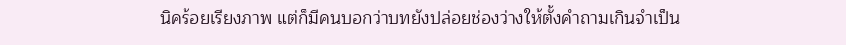นิคร้อยเรียงภาพ แต่ก็มีคนบอกว่าบทยังปล่อยช่องว่างให้ตั้งคำถามเกินจำเป็น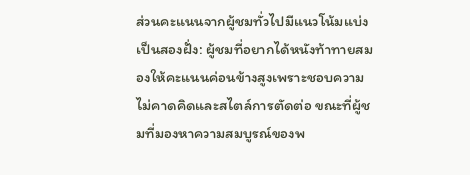ส่วนคะแนนจากผู้ชมทั่วไปมีแนวโน้มแบ่งเป็นสองฝั่ง: ผู้ชมที่อยากได้หนังท้าทายสมองให้คะแนนค่อนข้างสูงเพราะชอบความไม่คาดคิดและสไตล์การตัดต่อ ขณะที่ผู้ชมที่มองหาความสมบูรณ์ของพ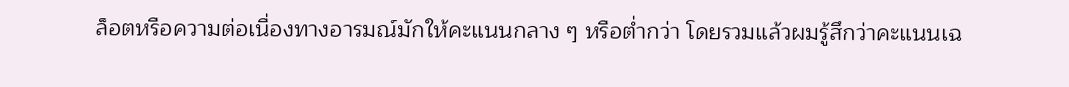ล็อตหรือความต่อเนื่องทางอารมณ์มักให้คะแนนกลาง ๆ หรือต่ำกว่า โดยรวมแล้วผมรู้สึกว่าคะแนนเฉ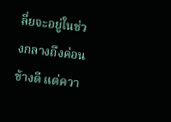ลี่ยจะอยู่ในช่วงกลางถึงค่อนข้างดี แต่ควา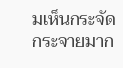มเห็นกระจัดกระจายมาก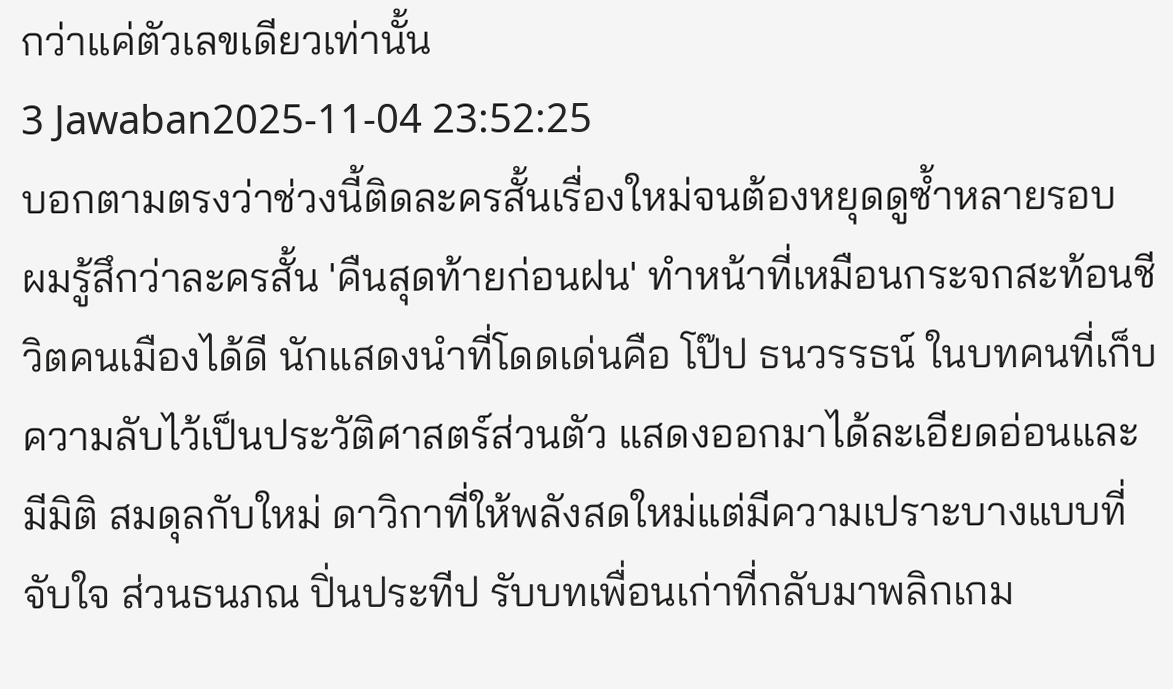กว่าแค่ตัวเลขเดียวเท่านั้น
3 Jawaban2025-11-04 23:52:25
บอกตามตรงว่าช่วงนี้ติดละครสั้นเรื่องใหม่จนต้องหยุดดูซ้ำหลายรอบ
ผมรู้สึกว่าละครสั้น 'คืนสุดท้ายก่อนฝน' ทำหน้าที่เหมือนกระจกสะท้อนชีวิตคนเมืองได้ดี นักแสดงนำที่โดดเด่นคือ โป๊ป ธนวรรธน์ ในบทคนที่เก็บความลับไว้เป็นประวัติศาสตร์ส่วนตัว แสดงออกมาได้ละเอียดอ่อนและมีมิติ สมดุลกับใหม่ ดาวิกาที่ให้พลังสดใหม่แต่มีความเปราะบางแบบที่จับใจ ส่วนธนภณ ปิ่นประทีป รับบทเพื่อนเก่าที่กลับมาพลิกเกม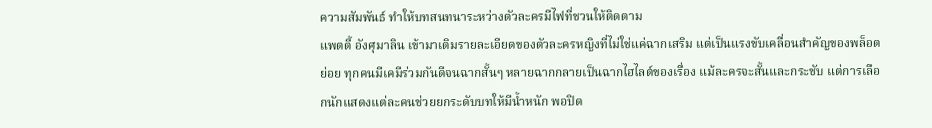ความสัมพันธ์ ทำให้บทสนทนาระหว่างตัวละครมีไฟที่ชวนให้ติดตาม
แพตตี้ อังศุมาลิน เข้ามาเติมรายละเอียดของตัวละครหญิงที่ไม่ใช่แค่ฉากเสริม แต่เป็นแรงขับเคลื่อนสำคัญของพล็อตย่อย ทุกคนมีเคมีร่วมกันดีจนฉากสั้นๆ หลายฉากกลายเป็นฉากไฮไลต์ของเรื่อง แม้ละครจะสั้นและกระชับ แต่การเลือกนักแสดงแต่ละคนช่วยยกระดับบทให้มีน้ำหนัก พอปิด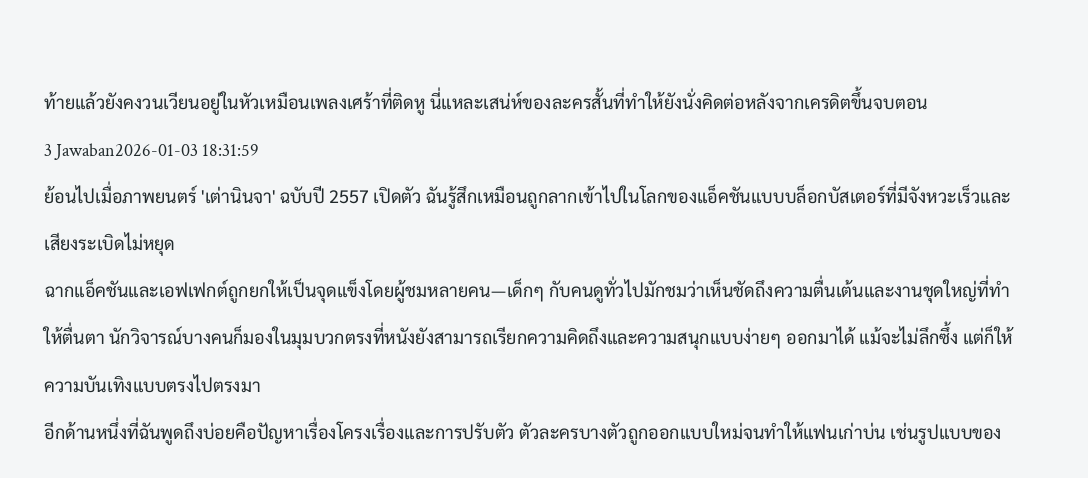ท้ายแล้วยังคงวนเวียนอยู่ในหัวเหมือนเพลงเศร้าที่ติดหู นี่แหละเสน่ห์ของละครสั้นที่ทำให้ยังนั่งคิดต่อหลังจากเครดิตขึ้นจบตอน
3 Jawaban2026-01-03 18:31:59
ย้อนไปเมื่อภาพยนตร์ 'เต่านินจา' ฉบับปี 2557 เปิดตัว ฉันรู้สึกเหมือนถูกลากเข้าไปในโลกของแอ็คชันแบบบล็อกบัสเตอร์ที่มีจังหวะเร็วและเสียงระเบิดไม่หยุด
ฉากแอ็คชันและเอฟเฟกต์ถูกยกให้เป็นจุดแข็งโดยผู้ชมหลายคน—เด็กๆ กับคนดูทั่วไปมักชมว่าเห็นชัดถึงความตื่นเต้นและงานชุดใหญ่ที่ทำให้ตื่นตา นักวิจารณ์บางคนก็มองในมุมบวกตรงที่หนังยังสามารถเรียกความคิดถึงและความสนุกแบบง่ายๆ ออกมาได้ แม้จะไม่ลึกซึ้ง แต่ก็ให้ความบันเทิงแบบตรงไปตรงมา
อีกด้านหนึ่งที่ฉันพูดถึงบ่อยคือปัญหาเรื่องโครงเรื่องและการปรับตัว ตัวละครบางตัวถูกออกแบบใหม่จนทำให้แฟนเก่าบ่น เช่นรูปแบบของ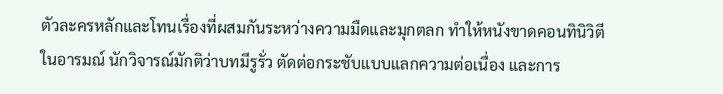ตัวละครหลักและโทนเรื่องที่ผสมกันระหว่างความมืดและมุกตลก ทำให้หนังขาดคอนทินิวิตีในอารมณ์ นักวิจารณ์มักติว่าบทมีรูรั่ว ตัดต่อกระชับแบบแลกความต่อเนื่อง และการ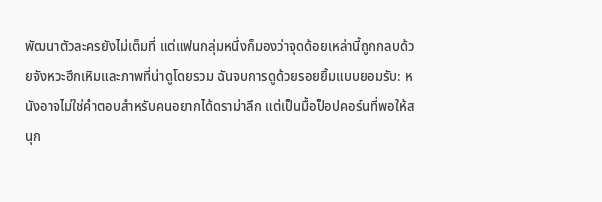พัฒนาตัวละครยังไม่เต็มที่ แต่แฟนกลุ่มหนึ่งก็มองว่าจุดด้อยเหล่านี้ถูกกลบด้วยจังหวะฮึกเหิมและภาพที่น่าดูโดยรวม ฉันจบการดูด้วยรอยยิ้มแบบยอมรับ: หนังอาจไม่ใช่คำตอบสำหรับคนอยากได้ดราม่าลึก แต่เป็นมื้อป็อปคอร์นที่พอให้สนุก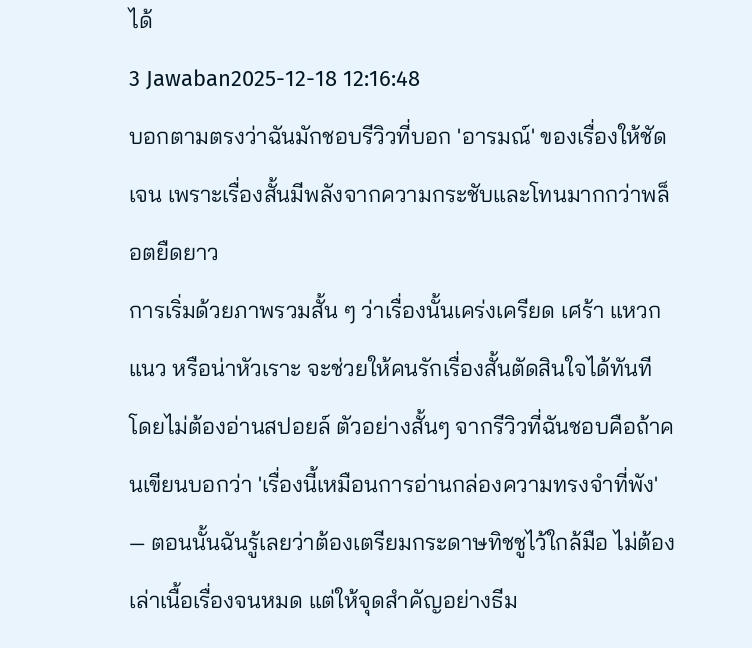ได้
3 Jawaban2025-12-18 12:16:48
บอกตามตรงว่าฉันมักชอบรีวิวที่บอก 'อารมณ์' ของเรื่องให้ชัดเจน เพราะเรื่องสั้นมีพลังจากความกระชับและโทนมากกว่าพล็อตยืดยาว
การเริ่มด้วยภาพรวมสั้น ๆ ว่าเรื่องนั้นเคร่งเครียด เศร้า แหวกแนว หรือน่าหัวเราะ จะช่วยให้คนรักเรื่องสั้นตัดสินใจได้ทันที โดยไม่ต้องอ่านสปอยล์ ตัวอย่างสั้นๆ จากรีวิวที่ฉันชอบคือถ้าคนเขียนบอกว่า 'เรื่องนี้เหมือนการอ่านกล่องความทรงจำที่พัง' — ตอนนั้นฉันรู้เลยว่าต้องเตรียมกระดาษทิชชูไว้ใกล้มือ ไม่ต้องเล่าเนื้อเรื่องจนหมด แต่ให้จุดสำคัญอย่างธีม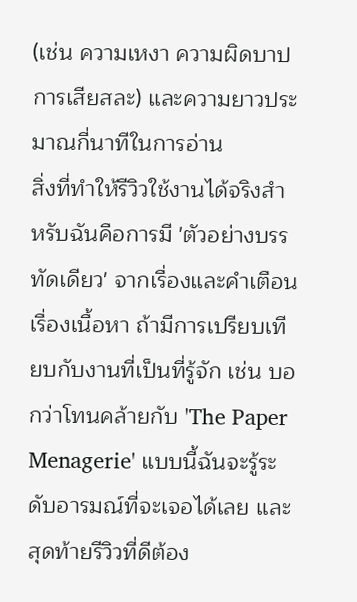(เช่น ความเหงา ความผิดบาป การเสียสละ) และความยาวประมาณกี่นาทีในการอ่าน
สิ่งที่ทำให้รีวิวใช้งานได้จริงสำหรับฉันคือการมี 'ตัวอย่างบรรทัดเดียว' จากเรื่องและคำเตือนเรื่องเนื้อหา ถ้ามีการเปรียบเทียบกับงานที่เป็นที่รู้จัก เช่น บอกว่าโทนคล้ายกับ 'The Paper Menagerie' แบบนี้ฉันจะรู้ระดับอารมณ์ที่จะเจอได้เลย และสุดท้ายรีวิวที่ดีต้อง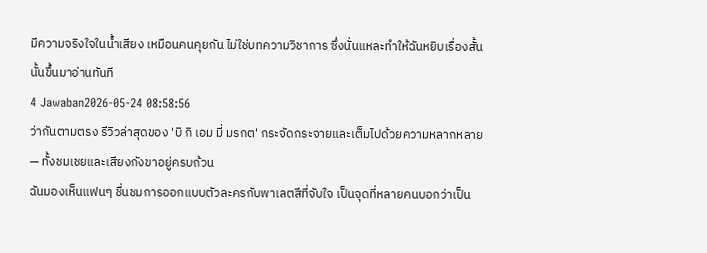มีความจริงใจในน้ำเสียง เหมือนคนคุยกัน ไม่ใช่บทความวิชาการ ซึ่งนั่นแหละทำให้ฉันหยิบเรื่องสั้นนั้นขึ้นมาอ่านทันที
4 Jawaban2026-05-24 08:58:56
ว่ากันตามตรง รีวิวล่าสุดของ 'บิ กิ เอม มี่ มรกต' กระจัดกระจายและเต็มไปด้วยความหลากหลาย — ทั้งชมเชยและเสียงกังขาอยู่ครบถ้วน
ฉันมองเห็นแฟนๆ ชื่นชมการออกแบบตัวละครกับพาเลตสีที่จับใจ เป็นจุดที่หลายคนบอกว่าเป็น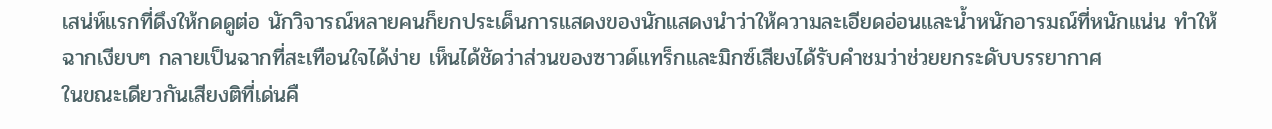เสน่ห์แรกที่ดึงให้กดดูต่อ นักวิจารณ์หลายคนก็ยกประเด็นการแสดงของนักแสดงนำว่าให้ความละเอียดอ่อนและน้ำหนักอารมณ์ที่หนักแน่น ทำให้ฉากเงียบๆ กลายเป็นฉากที่สะเทือนใจได้ง่าย เห็นได้ชัดว่าส่วนของซาวด์แทร็กและมิกซ์เสียงได้รับคำชมว่าช่วยยกระดับบรรยากาศ
ในขณะเดียวกันเสียงติที่เด่นคื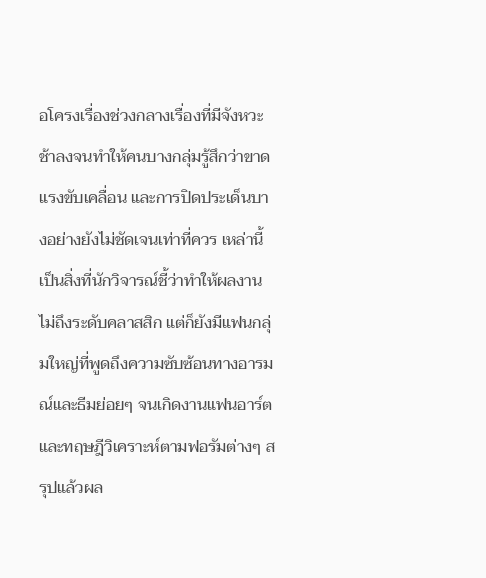อโครงเรื่องช่วงกลางเรื่องที่มีจังหวะช้าลงจนทำให้คนบางกลุ่มรู้สึกว่าขาดแรงขับเคลื่อน และการปิดประเด็นบางอย่างยังไม่ชัดเจนเท่าที่ควร เหล่านี้เป็นสิ่งที่นักวิจารณ์ชี้ว่าทำให้ผลงานไม่ถึงระดับคลาสสิก แต่ก็ยังมีแฟนกลุ่มใหญ่ที่พูดถึงความซับซ้อนทางอารมณ์และธีมย่อยๆ จนเกิดงานแฟนอาร์ตและทฤษฎีวิเคราะห์ตามฟอรัมต่างๆ สรุปแล้วผล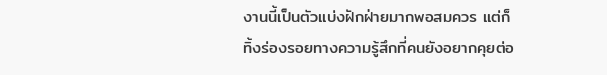งานนี้เป็นตัวแบ่งฝักฝ่ายมากพอสมควร แต่ก็ทิ้งร่องรอยทางความรู้สึกที่คนยังอยากคุยต่อ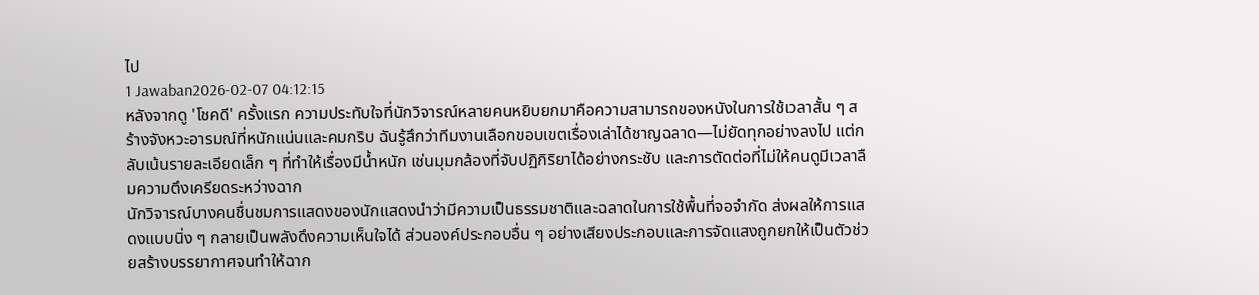ไป
1 Jawaban2026-02-07 04:12:15
หลังจากดู 'โชคดี' ครั้งแรก ความประทับใจที่นักวิจารณ์หลายคนหยิบยกมาคือความสามารถของหนังในการใช้เวลาสั้น ๆ สร้างจังหวะอารมณ์ที่หนักแน่นและคมกริบ ฉันรู้สึกว่าทีมงานเลือกขอบเขตเรื่องเล่าได้ชาญฉลาด—ไม่ยัดทุกอย่างลงไป แต่กลับเน้นรายละเอียดเล็ก ๆ ที่ทำให้เรื่องมีน้ำหนัก เช่นมุมกล้องที่จับปฏิกิริยาได้อย่างกระชับ และการตัดต่อที่ไม่ให้คนดูมีเวลาลืมความตึงเครียดระหว่างฉาก
นักวิจารณ์บางคนชื่นชมการแสดงของนักแสดงนำว่ามีความเป็นธรรมชาติและฉลาดในการใช้พื้นที่จอจำกัด ส่งผลให้การแสดงแบบนิ่ง ๆ กลายเป็นพลังดึงความเห็นใจได้ ส่วนองค์ประกอบอื่น ๆ อย่างเสียงประกอบและการจัดแสงถูกยกให้เป็นตัวช่วยสร้างบรรยากาศจนทำให้ฉาก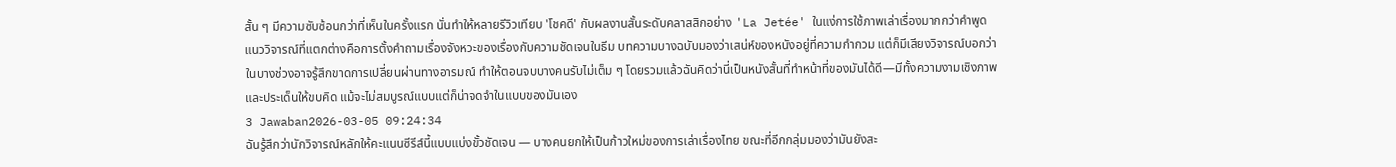สั้น ๆ มีความซับซ้อนกว่าที่เห็นในครั้งแรก นั่นทำให้หลายรีวิวเทียบ 'โชคดี' กับผลงานสั้นระดับคลาสสิกอย่าง 'La Jetée' ในแง่การใช้ภาพเล่าเรื่องมากกว่าคำพูด
แนววิจารณ์ที่แตกต่างคือการตั้งคำถามเรื่องจังหวะของเรื่องกับความชัดเจนในธีม บทความบางฉบับมองว่าเสน่ห์ของหนังอยู่ที่ความกำกวม แต่ก็มีเสียงวิจารณ์บอกว่าในบางช่วงอาจรู้สึกขาดการเปลี่ยนผ่านทางอารมณ์ ทำให้ตอนจบบางคนรับไม่เต็ม ๆ โดยรวมแล้วฉันคิดว่านี่เป็นหนังสั้นที่ทำหน้าที่ของมันได้ดี—มีทั้งความงามเชิงภาพและประเด็นให้ขบคิด แม้จะไม่สมบูรณ์แบบแต่ก็น่าจดจำในแบบของมันเอง
3 Jawaban2026-03-05 09:24:34
ฉันรู้สึกว่านักวิจารณ์หลักให้คะแนนซีรีส์นี้แบบแบ่งขั้วชัดเจน — บางคนยกให้เป็นก้าวใหม่ของการเล่าเรื่องไทย ขณะที่อีกกลุ่มมองว่ามันยังสะ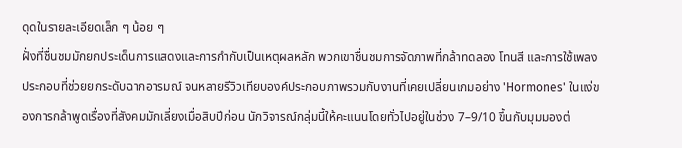ดุดในรายละเอียดเล็ก ๆ น้อย ๆ
ฝั่งที่ชื่นชมมักยกประเด็นการแสดงและการกำกับเป็นเหตุผลหลัก พวกเขาชื่นชมการจัดภาพที่กล้าทดลอง โทนสี และการใช้เพลงประกอบที่ช่วยยกระดับฉากอารมณ์ จนหลายรีวิวเทียบองค์ประกอบภาพรวมกับงานที่เคยเปลี่ยนเกมอย่าง 'Hormones' ในแง่ของการกล้าพูดเรื่องที่สังคมมักเลี่ยงเมื่อสิบปีก่อน นักวิจารณ์กลุ่มนี้ให้คะแนนโดยทั่วไปอยู่ในช่วง 7–9/10 ขึ้นกับมุมมองต่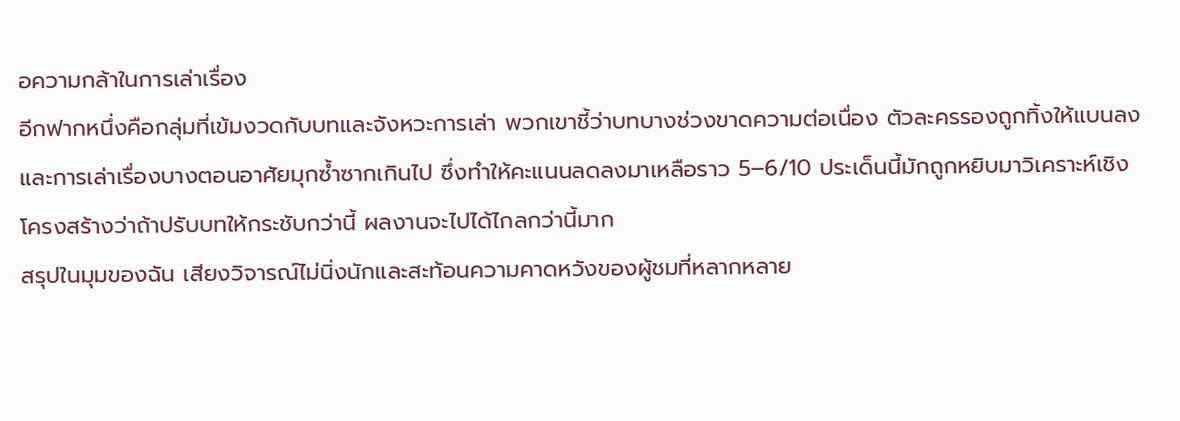อความกล้าในการเล่าเรื่อง
อีกฟากหนึ่งคือกลุ่มที่เข้มงวดกับบทและจังหวะการเล่า พวกเขาชี้ว่าบทบางช่วงขาดความต่อเนื่อง ตัวละครรองถูกทิ้งให้แบนลง และการเล่าเรื่องบางตอนอาศัยมุกซ้ำซากเกินไป ซึ่งทำให้คะแนนลดลงมาเหลือราว 5–6/10 ประเด็นนี้มักถูกหยิบมาวิเคราะห์เชิงโครงสร้างว่าถ้าปรับบทให้กระชับกว่านี้ ผลงานจะไปได้ไกลกว่านี้มาก
สรุปในมุมของฉัน เสียงวิจารณ์ไม่นิ่งนักและสะท้อนความคาดหวังของผู้ชมที่หลากหลาย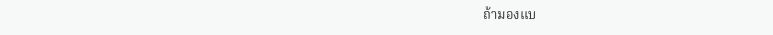ถ้ามองแบ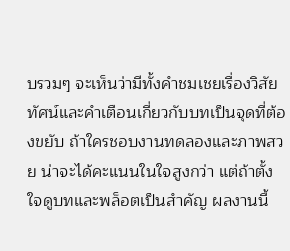บรวมๆ จะเห็นว่ามีทั้งคำชมเชยเรื่องวิสัยทัศน์และคำเตือนเกี่ยวกับบทเป็นจุดที่ต้องขยับ ถ้าใครชอบงานทดลองและภาพสวย น่าจะได้คะแนนในใจสูงกว่า แต่ถ้าตั้งใจดูบทและพล็อตเป็นสำคัญ ผลงานนี้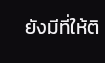ยังมีที่ให้ติ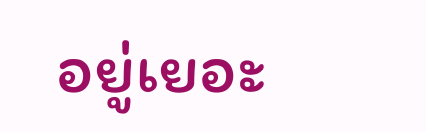อยู่เยอะ